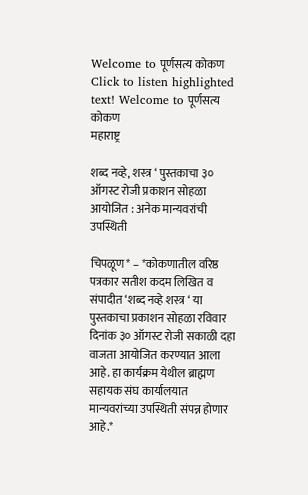Welcome to पूर्णसत्य कोकण   Click to listen highlighted text! Welcome to पूर्णसत्य कोकण
महाराष्ट्र

शब्द नव्हे, शस्त्र ‘ पुस्तकाचा ३० ऑगस्ट रोजी प्रकाशन सोहळा आयोजित : अनेक मान्यवरांची उपस्थिती

चिपळूण* – *कोकणातील वरिष्ठ पत्रकार सतीश कदम लिखित व संपादीत ‘शब्द नव्हे शस्त्र ‘ या पुस्तकाचा प्रकाशन सोहळा रविवार दिनांक ३० ऑगस्ट रोजी सकाळी दहा वाजता आयोजित करण्यात आला आहे. हा कार्यक्रम येथील ब्राह्मण सहायक संघ कार्यालयात मान्यवरांच्या उपस्थिती संपन्न होणार आहे.*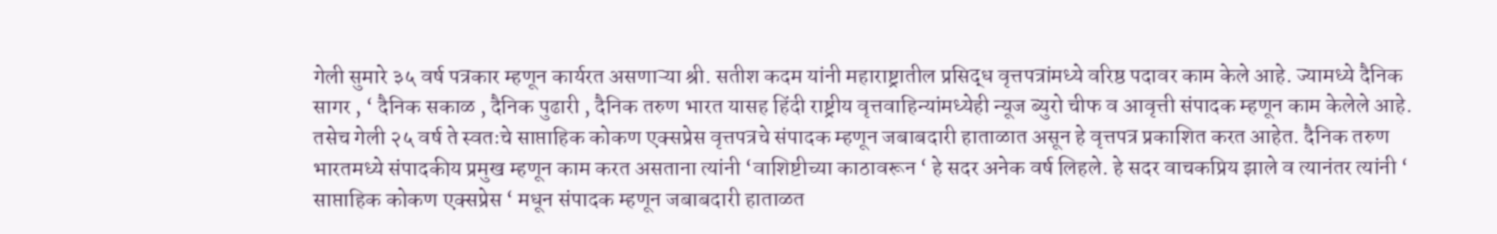गेली सुमारे ३५ वर्ष पत्रकार म्हणून कार्यरत असणाऱ्या श्री. सतीश कदम यांनी महाराष्ट्रातील प्रसिद्ध वृत्तपत्रांमध्ये वरिष्ठ पदावर काम केले आहे. ज्यामध्ये दैनिक सागर , ‘ दैनिक सकाळ , दैनिक पुढारी , दैनिक तरुण भारत यासह हिंदी राष्ट्रीय वृत्तवाहिन्यांमध्येही न्यूज ब्युरो चीफ व आवृत्ती संपादक म्हणून काम केलेले आहे. तसेच गेली २५ वर्ष ते स्वतःचे साप्ताहिक कोकण एक्सप्रेस वृत्तपत्रचे संपादक म्हणून जबाबदारी हाताळात असून हे वृत्तपत्र प्रकाशित करत आहेत. दैनिक तरुण भारतमध्ये संपादकीय प्रमुख म्हणून काम करत असताना त्यांनी ‘वाशिष्टीच्या काठावरून ‘ हे सदर अनेक वर्ष लिहले. हे सदर वाचकप्रिय झाले व त्यानंतर त्यांनी ‘ साप्ताहिक कोकण एक्सप्रेस ‘ मधून संपादक म्हणून जबाबदारी हाताळत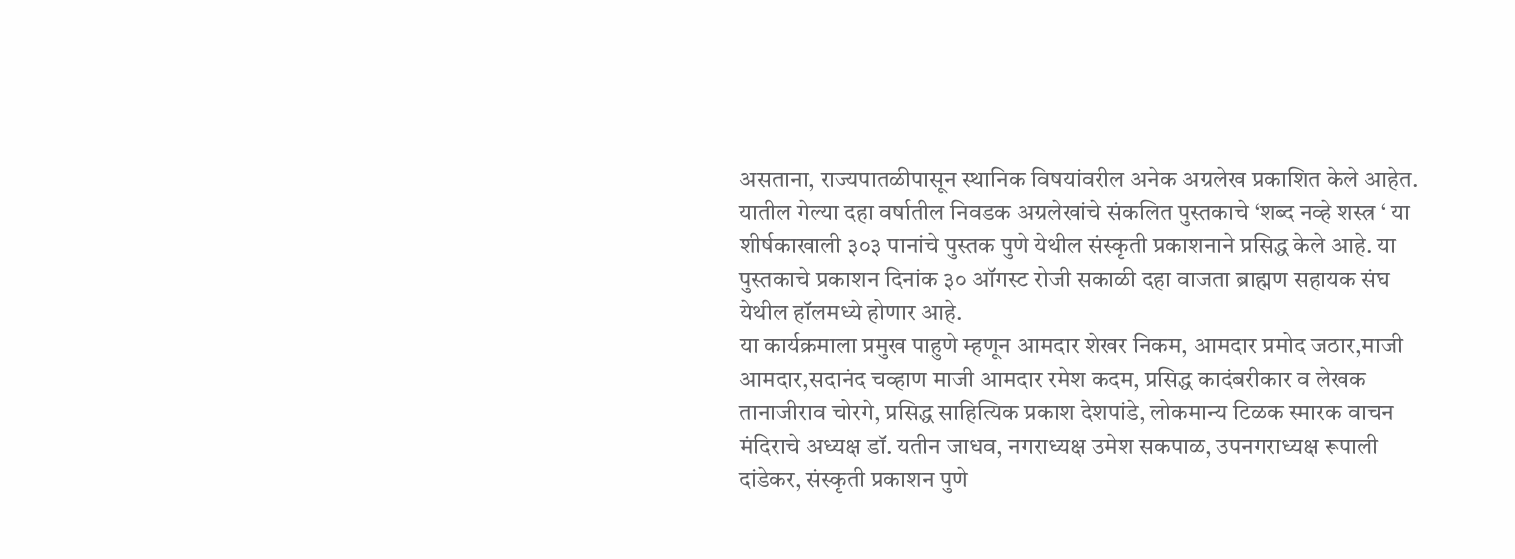असताना, राज्यपातळीपासून स्थानिक विषयांवरील अनेक अग्रलेख प्रकाशित केले आहेत. यातील गेल्या दहा वर्षातील निवडक अग्रलेखांचे संकलित पुस्तकाचे ‘शब्द नव्हे शस्त्र ‘ या शीर्षकाखाली ३०३ पानांचे पुस्तक पुणे येथील संस्कृती प्रकाशनाने प्रसिद्ध केले आहे. या पुस्तकाचे प्रकाशन दिनांक ३० ऑगस्ट रोजी सकाळी दहा वाजता ब्राह्मण सहायक संघ येथील हॉलमध्ये होणार आहे.
या कार्यक्रमाला प्रमुख पाहुणे म्हणून आमदार शेखर निकम, आमदार प्रमोद जठार,माजी आमदार,सदानंद चव्हाण माजी आमदार रमेश कदम, प्रसिद्ध कादंबरीकार व लेखक तानाजीराव चोरगे, प्रसिद्ध साहित्यिक प्रकाश देशपांडे, लोकमान्य टिळक स्मारक वाचन मंदिराचे अध्यक्ष डॉ. यतीन जाधव, नगराध्यक्ष उमेश सकपाळ, उपनगराध्यक्ष रूपाली दांडेकर, संस्कृती प्रकाशन पुणे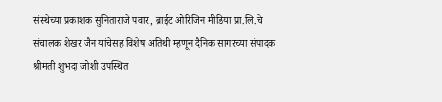संस्थेच्या प्रकाशक सुनिताराजे पवार, ब्राईट ओरिजिन मीडिया प्रा.लि.चे संचालक शेखर जैन यांचेसह विशेष अतिथी म्हणून दैनिक सागरच्या संपादक श्रीमती शुभदा जोशी उपस्थित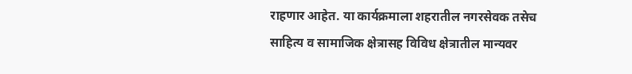राहणार आहेत. या कार्यक्रमाला शहरातील नगरसेवक तसेच साहित्य व सामाजिक क्षेत्रासह विविध क्षेत्रातील मान्यवर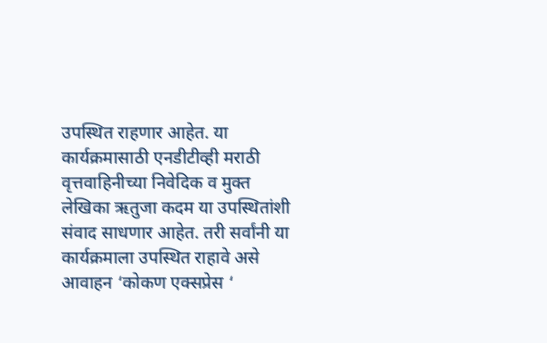उपस्थित राहणार आहेत. या कार्यक्रमासाठी एनडीटीव्ही मराठी वृत्तवाहिनीच्या निवेदिक व मुक्त लेखिका ऋतुजा कदम या उपस्थितांशी संवाद साधणार आहेत. तरी सर्वांनी या कार्यक्रमाला उपस्थित राहावे असे आवाहन ‘कोकण एक्सप्रेस ‘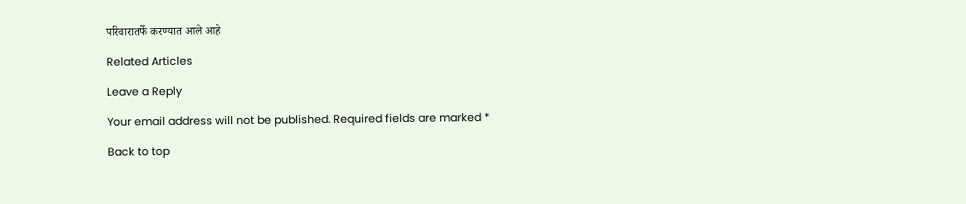परिवारातर्फे करण्यात आले आहे

Related Articles

Leave a Reply

Your email address will not be published. Required fields are marked *

Back to top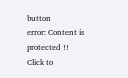button
error: Content is protected !!
Click to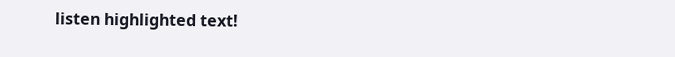listen highlighted text!